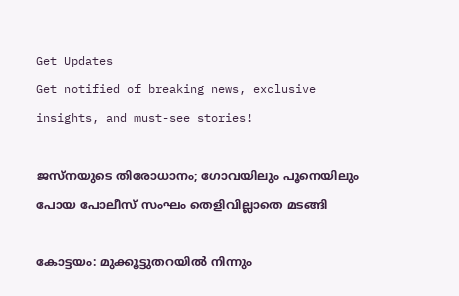Get Updates
Get notified of breaking news, exclusive insights, and must-see stories!

ജസ്നയുടെ തിരോധാനം; ഗോവയിലും പൂനെയിലും പോയ പോലീസ് സംഘം തെളിവില്ലാതെ മടങ്ങി

കോട്ടയം: മുക്കൂട്ടുതറയിൽ നിന്നും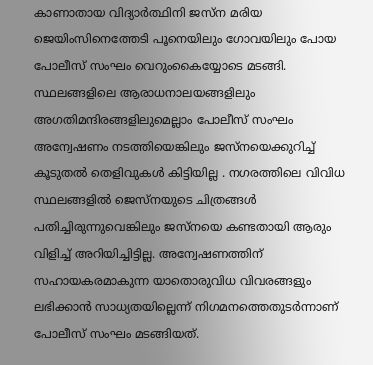കാണാതായ വിദ്യാർത്ഥിനി ജസ്ന മരിയ ജെയിംസിനെത്തേടി പൂനെയിലും ഗോവയിലും പോയ പോലീസ് സംഘം വെറുംകൈയ്യോടെ മടങ്ങി. സ്ഥലങ്ങളിലെ ആരാധനാലയങ്ങളിലും അഗതിമന്ദിരങ്ങളിലുമെല്ലാം പോലീസ് സംഘം അന്വേഷണം നടത്തിയെങ്കിലും ജസ്നയെക്കുറിച്ച് കൂടുതൽ തെളിവുകൾ കിട്ടിയില്ല . നഗരത്തിലെ വിവിധ സ്ഥലങ്ങളിൽ ജെസ്നയുടെ ചിത്രങ്ങൾ പതിച്ചിരുന്നുവെങ്കിലും ജസ്നയെ കണ്ടതായി ആരും വിളിച്ച് അറിയിച്ചിട്ടില്ല. അന്വേഷണത്തിന് സഹായകരമാകുന്ന യാതൊരുവിധ വിവരങ്ങളും ലഭിക്കാൻ സാധ്യതയില്ലെന്ന് നിഗമനത്തെതുടർന്നാണ് പോലീസ് സംഘം മടങ്ങിയത്.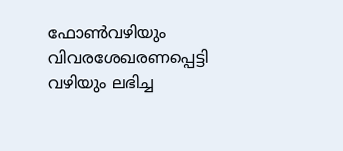ഫോൺവഴിയും വിവരശേഖരണപ്പെട്ടി വഴിയും ലഭിച്ച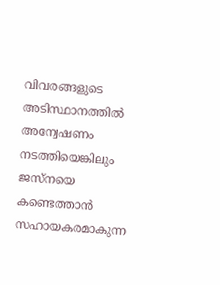വിവരങ്ങളുടെ അടിസ്ഥാനത്തിൽ അന്വേഷണം നടത്തിയെങ്കിലും ജസ്നയെ കണ്ടെത്താൻ സഹായകരമാകുന്ന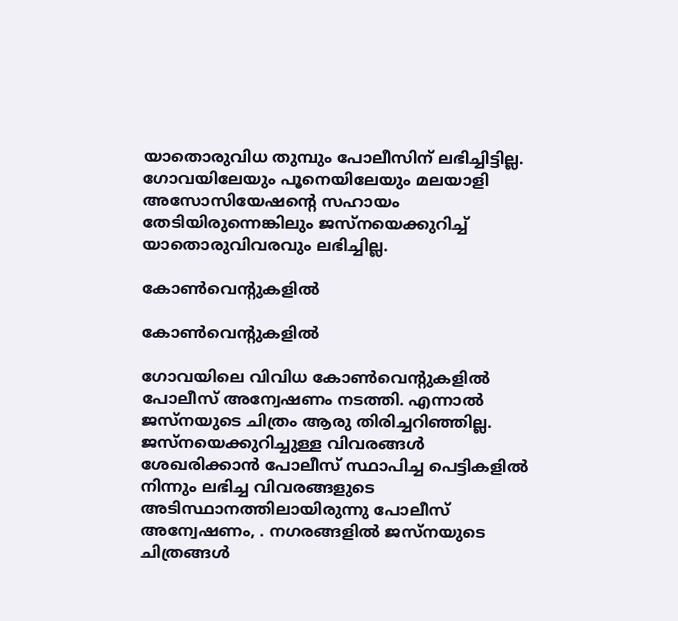യാതൊരുവിധ തുമ്പും പോലീസിന് ലഭിച്ചിട്ടില്ല. ഗോവയിലേയും പൂനെയിലേയും മലയാളി അസോസിയേഷന്റെ സഹായം തേടിയിരുന്നെങ്കിലും ജസ്നയെക്കുറിച്ച് യാതൊരുവിവരവും ലഭിച്ചില്ല.

കോൺവെന്റുകളിൽ

കോൺവെന്റുകളിൽ

ഗോവയിലെ വിവിധ കോൺവെന്റുകളിൽ പോലീസ് അന്വേഷണം നടത്തി. എന്നാൽ ജസ്നയുടെ ചിത്രം ആരു തിരിച്ചറിഞ്ഞില്ല. ജസ്നയെക്കുറിച്ചുള്ള വിവരങ്ങൾ ശേഖരിക്കാൻ പോലീസ് സ്ഥാപിച്ച പെട്ടികളിൽ നിന്നും ലഭിച്ച വിവരങ്ങളുടെ അടിസ്ഥാനത്തിലായിരുന്നു പോലീസ് അന്വേഷണം, . നഗരങ്ങളിൽ ജസ്നയുടെ ചിത്രങ്ങൾ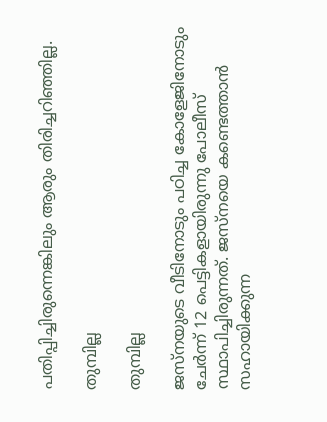പതിപ്പിച്ചിരുന്നെങ്കിലും ആരും തിരിച്ചറിഞ്ഞില്ല.

തുമ്പില്ല

തുമ്പില്ല

ജസ്നയുടെ വീടിനോടും പഠിച്ച കോളേജിനോടും ചേർന്ന് 12 പെട്ടികളായിരുന്നു പോലീസ് സ്ഥാപിച്ചിരുന്നത്. ജസ്നയെ കണ്ടെത്താൻ സഹായിക്കുന്ന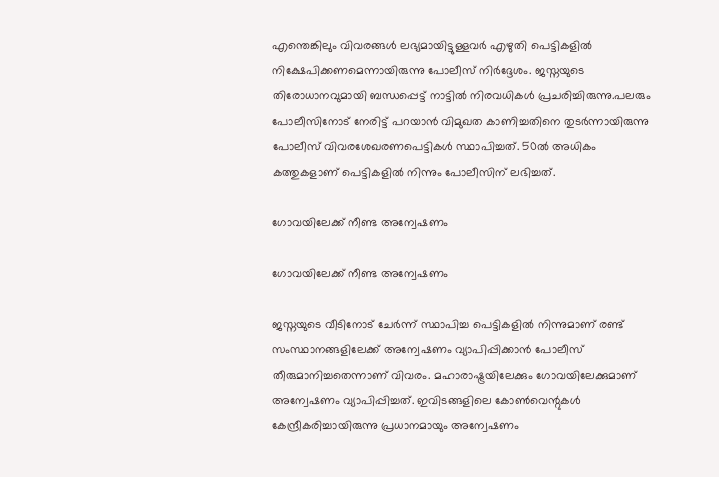എന്തെങ്കിലും വിവരങ്ങൾ ലഭ്യമായിട്ടുള്ളവർ എഴുതി പെട്ടികളിൽ നിക്ഷേപിക്കണമെന്നായിരുന്നു പോലീസ് നിർദ്ദേശം. ജസ്നയുടെ തിരോധാനവുമായി ബന്ധപ്പെട്ട് നാട്ടിൽ നിരവധികൾ പ്രചരിച്ചിരുന്നു.പലരും പോലീസിനോട് നേരിട്ട് പറയാൻ വിമുഖത കാണിച്ചതിനെ തുടർന്നായിരുന്നു പോലീസ് വിവരശേഖരണപെട്ടികൾ സ്ഥാപിച്ചത്. 50ൽ അധികം കത്തുകളാണ് പെട്ടികളിൽ നിന്നും പോലീസിന് ലഭിച്ചത്.

ഗോവയിലേക്ക് നീണ്ട അന്വേഷണം

ഗോവയിലേക്ക് നീണ്ട അന്വേഷണം

ജസ്നയുടെ വീടിനോട് ചേർന്ന് സ്ഥാപിച്ച പെട്ടികളിൽ നിന്നുമാണ് രണ്ട് സംസ്ഥാനങ്ങളിലേക്ക് അന്വേഷണം വ്യാപിപ്പിക്കാൻ പോലീസ് തീരുമാനിച്ചതെന്നാണ് വിവരം. മഹാരാഷ്ട്രയിലേക്കും ഗോവയിലേക്കുമാണ് അന്വേഷണം വ്യാപിപ്പിച്ചത്. ഇവിടങ്ങളിലെ കോൺവെന്റുകൾ കേന്ദ്രീകരിച്ചായിരുന്നു പ്രധാനമായും അന്വേഷണം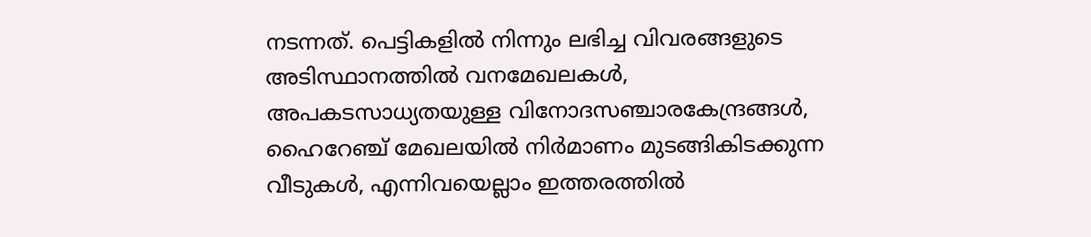നടന്നത്. പെട്ടികളിൽ നിന്നും ലഭിച്ച വിവരങ്ങളുടെ അടിസ്ഥാനത്തിൽ വനമേഖലകൾ, അപകടസാധ്യതയുള്ള വിനോദസഞ്ചാരകേന്ദ്രങ്ങൾ, ഹൈറേഞ്ച് മേഖലയിൽ നിർമാണം മുടങ്ങികിടക്കുന്ന വീടുകൾ, എന്നിവയെല്ലാം ഇത്തരത്തിൽ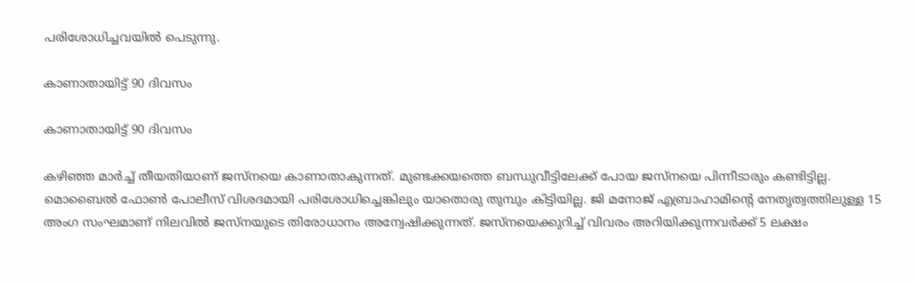പരിശോധിച്ചവയിൽ പെടുന്നു.

കാണാതായിട്ട് 90 ദിവസം

കാണാതായിട്ട് 90 ദിവസം

കഴിഞ്ഞ മാർച്ച് തീയതിയാണ് ജസ്നയെ കാണാതാകുന്നത്. മുണ്ടക്കയത്തെ ബന്ധുവീട്ടിലേക്ക് പോയ ജസ്നയെ പിന്നീടാരും കണ്ടിട്ടില്ല. മൊബൈൽ ഫോൺ പോലീസ് വിശദമായി പരിശോധിച്ചെങ്കിലും യാതൊരു തുമ്പും കിട്ടിയില്ല. ജി മനോജ് എബ്രാഹാമിന്റെ നേതൃത്വത്തിലുള്ള 15 അംഗ സംഘമാണ് നിലവിൽ ജസ്നയുടെ തിരോധാനം അന്വേഷിക്കുന്നത്. ജസ്നയെക്കുറിച്ച് വിവരം അറിയിക്കുന്നവർക്ക് 5 ലക്ഷം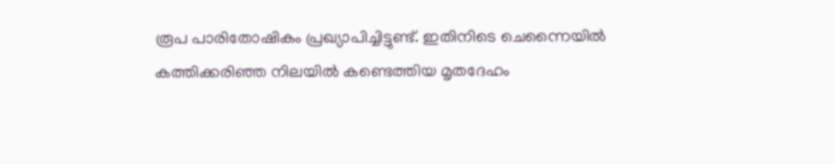രൂപ പാരിതോഷികം പ്രഖ്യാപിച്ചിട്ടുണ്ട്. ഇതിനിടെ ചെന്നൈയിൽ കത്തിക്കരിഞ്ഞ നിലയിൽ കണ്ടെത്തിയ മൃതദേഹം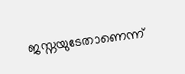ജസ്നയുടേതാണെന്ന്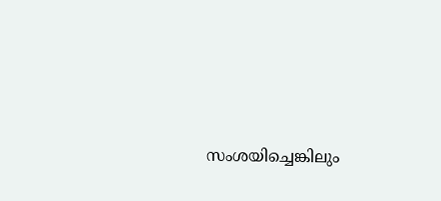സംശയിച്ചെങ്കിലും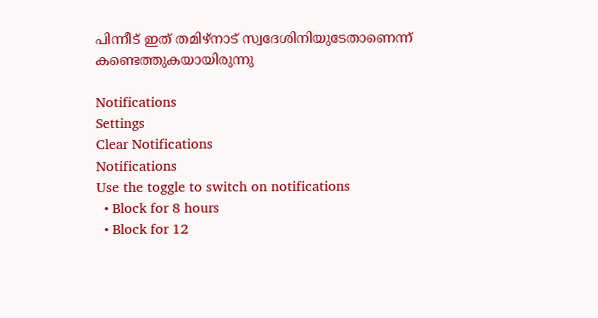പിന്നീട് ഇത് തമിഴ്നാട് സ്വദേശിനിയുടേതാണെന്ന് കണ്ടെത്തുകയായിരുന്നു

Notifications
Settings
Clear Notifications
Notifications
Use the toggle to switch on notifications
  • Block for 8 hours
  • Block for 12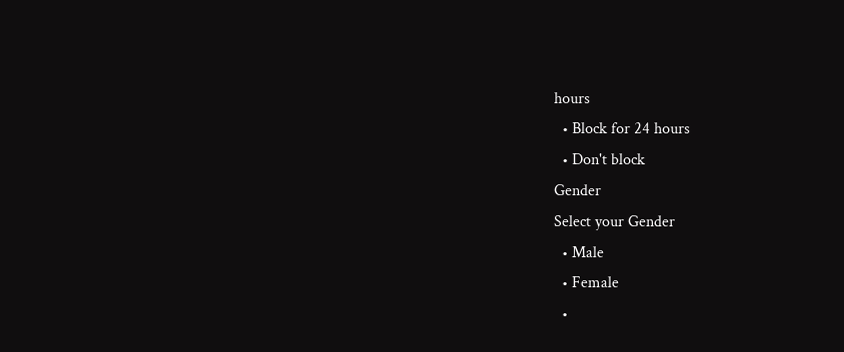hours
  • Block for 24 hours
  • Don't block
Gender
Select your Gender
  • Male
  • Female
  •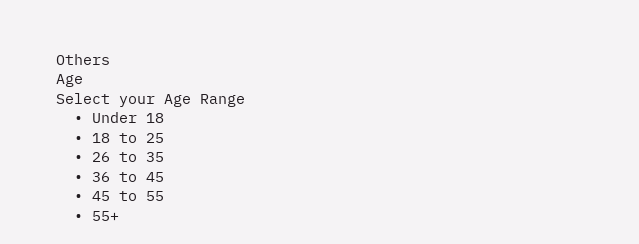Others
Age
Select your Age Range
  • Under 18
  • 18 to 25
  • 26 to 35
  • 36 to 45
  • 45 to 55
  • 55+